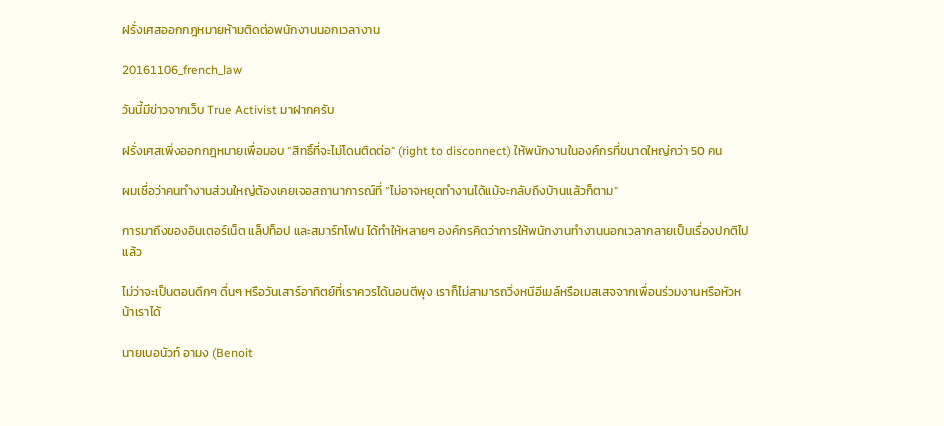ฝรั่งเศสออกกฎหมายห้ามติดต่อพนักงานนอกเวลางาน

20161106_french_law

วันนี้มีข่าวจากเว็บ True Activist มาฝากครับ

ฝรั่งเศสเพิ่งออกกฎหมายเพื่อมอบ “สิทธิ์ที่จะไม่โดนติดต่อ” (right to disconnect) ให้พนักงานในองค์กรที่ขนาดใหญ่กว่า 50 คน

ผมเชื่อว่าคนทำงานส่วนใหญ่ต้องเคยเจอสถานาการณ์ที่ “ไม่อาจหยุดทำงานได้แม้จะกลับถึงบ้านแล้วก็ตาม”

การมาถึงของอินเตอร์เน็ต แล็ปท็อป และสมาร์ทโฟน ได้ทำให้หลายๆ องค์กรคิดว่าการให้พนักงานทำงานนอกเวลากลายเป็นเรื่องปกติไปแล้ว

ไม่ว่าจะเป็นตอนดึกๆ ดื่นๆ หรือวันเสาร์อาทิตย์ที่เราควรได้นอนตีพุง เราก็ไม่สามารถวิ่งหนีอีเมล์หรือเมสเสจจากเพื่อนร่วมงานหรือหัวหน้าเราได้

นายเบอนัวท์ อามง (Benoit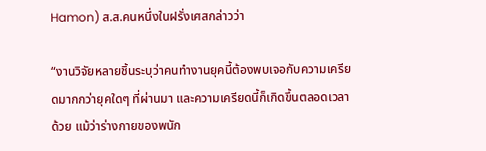Hamon) ส.ส.คนหนึ่งในฝรั่งเศสกล่าวว่า

“งานวิจัยหลายชิ้นระบุว่าคนทำงานยุคนี้ต้องพบเจอกับความเครียดมากกว่ายุคใดๆ ที่ผ่านมา และความเครียดนี้ก็เกิดขึ้นตลอดเวลาด้วย แม้ว่าร่างกายของพนัก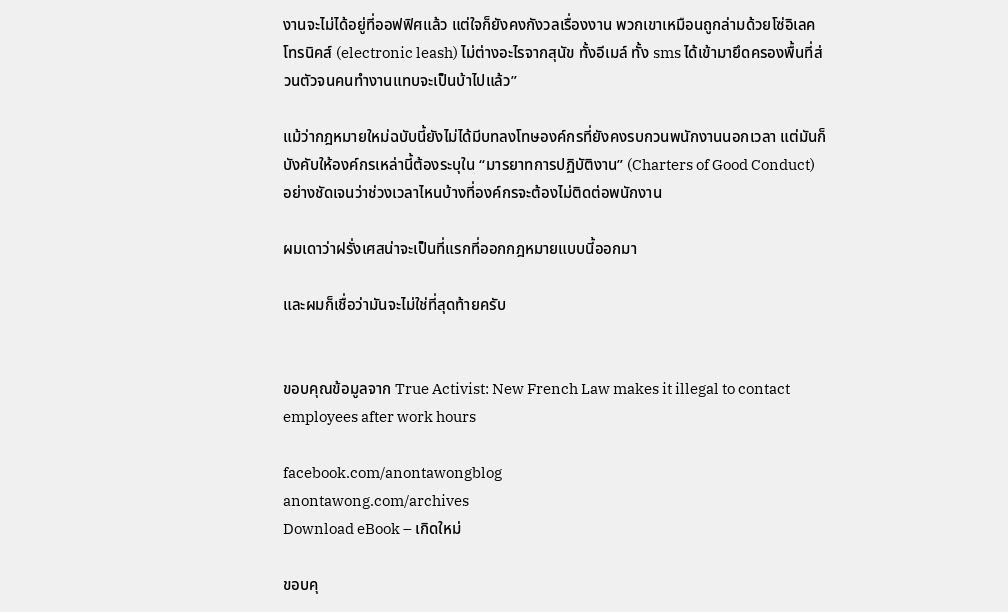งานจะไม่ได้อยู่ที่ออฟฟิศแล้ว แต่ใจก็ยังคงกังวลเรื่องงาน พวกเขาเหมือนถูกล่ามด้วยโซ่อิเลคโทรนิคส์ (electronic leash) ไม่ต่างอะไรจากสุนัข ทั้งอีเมล์ ทั้ง sms ได้เข้ามายึดครองพื้นที่ส่วนตัวจนคนทำงานแทบจะเป็นบ้าไปแล้ว”

แม้ว่ากฎหมายใหม่ฉบับนี้ยังไม่ได้มีบทลงโทษองค์กรที่ยังคงรบกวนพนักงานนอกเวลา แต่มันก็บังคับให้องค์กรเหล่านี้ต้องระบุใน “มารยาทการปฏิบัติงาน” (Charters of Good Conduct) อย่างชัดเจนว่าช่วงเวลาไหนบ้างที่องค์กรจะต้องไม่ติดต่อพนักงาน

ผมเดาว่าฝรั่งเศสน่าจะเป็นที่แรกที่ออกกฎหมายแบบนี้ออกมา

และผมก็เชื่อว่ามันจะไม่ใช่ที่สุดท้ายครับ


ขอบคุณข้อมูลจาก True Activist: New French Law makes it illegal to contact employees after work hours

facebook.com/anontawongblog
anontawong.com/archives
Download eBook – เกิดใหม่

ขอบคุ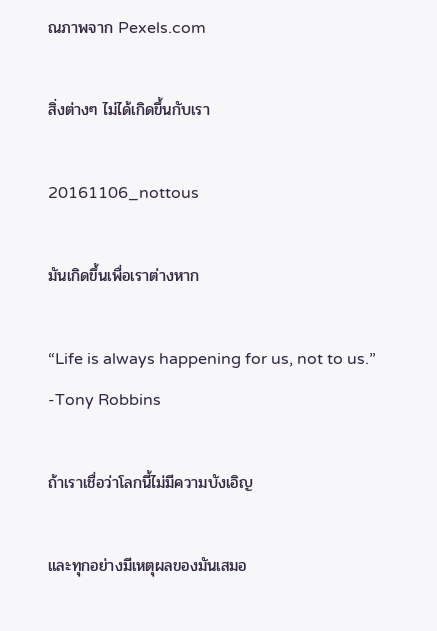ณภาพจาก Pexels.com

สิ่งต่างๆ ไม่ได้เกิดขึ้นกับเรา

20161106_nottous

มันเกิดขึ้นเพื่อเราต่างหาก

“Life is always happening for us, not to us.”
-Tony Robbins

ถ้าเราเชื่อว่าโลกนี้ไม่มีความบังเอิญ

และทุกอย่างมีเหตุผลของมันเสมอ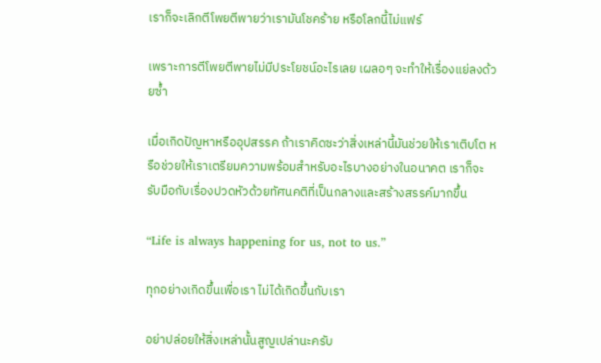เราก็จะเลิกตีโพยตีพายว่าเรามันโชคร้าย หรือโลกนี้ไม่แฟร์

เพราะการตีโพยตีพายไม่มีประโยชน์อะไรเลย เผลอๆ จะทำให้เรื่องแย่ลงด้วยซ้ำ

เมื่อเกิดปัญหาหรืออุปสรรค ถ้าเราคิดซะว่าสิ่งเหล่านี้มันช่วยให้เราเติบโต หรือช่วยให้เราเตรียมความพร้อมสำหรับอะไรบางอย่างในอนาคต เราก็จะรับมือกับเรื่องปวดหัวด้วยทัศนคติที่เป็นกลางและสร้างสรรค์มากขึ้น

“Life is always happening for us, not to us.”

ทุกอย่างเกิดขึ้นเพื่อเรา ไม่ได้เกิดขึ้นกับเรา

อย่าปล่อยให้สิ่งเหล่านั้นสูญเปล่านะครับ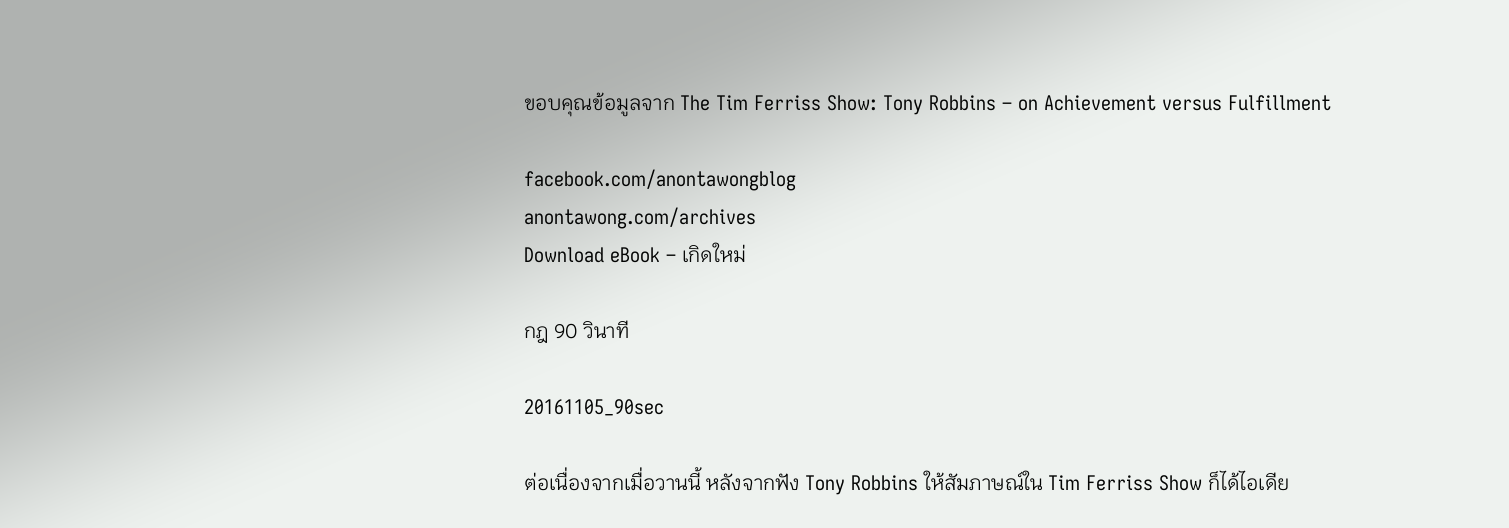ขอบคุณข้อมูลจาก The Tim Ferriss Show: Tony Robbins – on Achievement versus Fulfillment

facebook.com/anontawongblog
anontawong.com/archives
Download eBook – เกิดใหม่

กฎ 90 วินาที

20161105_90sec

ต่อเนื่องจากเมื่อวานนี้ หลังจากฟัง Tony Robbins ให้สัมภาษณ์ใน Tim Ferriss Show ก็ได้ไอเดีย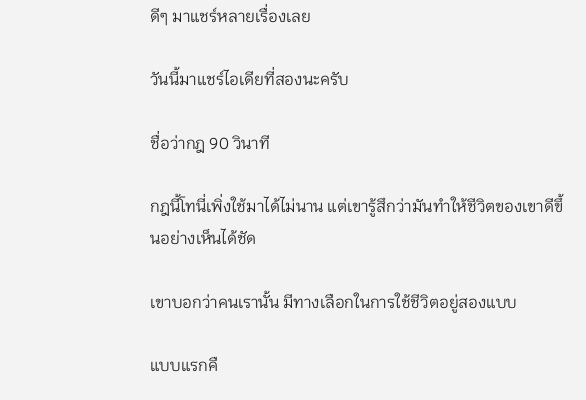ดีๆ มาแชร์หลายเรื่องเลย

วันนี้มาแชร์ไอเดียที่สองนะครับ

ชื่อว่ากฎ 90 วินาที

กฎนี้โทนี่เพิ่งใช้มาได้ไม่นาน แต่เขารู้สึกว่ามันทำให้ชีวิตของเขาดีขึ้นอย่างเห็นได้ชัด

เขาบอกว่าคนเรานั้น มีทางเลือกในการใช้ชีวิตอยู่สองแบบ

แบบแรกคื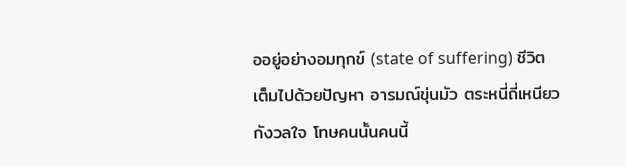ออยู่อย่างอมทุกข์ (state of suffering) ชีวิตเต็มไปด้วยปัญหา อารมณ์ขุ่นมัว ตระหนี่ถี่เหนียว กังวลใจ โทษคนนั้นคนนี้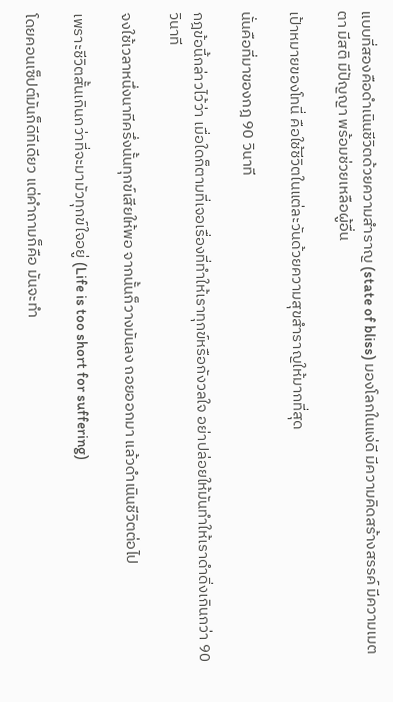แบบที่สองคือดำเนินชีวิตด้วยความสำราญ (state of bliss) มองโลกในแง่ดี มีความคิดสร้างสรรค์ มีความเมตตา มีสติ มีปัญญา พร้อมช่วยเหลือผู้อื่น

เป้าหมายของโทนี่ คือใช้ชีวิตในแต่ละวันด้วยความสุขสำราญให้มากที่สุด

นั่นคือที่มาของกฎ 90 วินาที

กฎข้อนี้กล่าวไว้ว่า เมื่อใดก็ตามที่เจอเรื่องที่ทำให้เราทุกข์หรือกังวลใจ อย่าปล่อยให้มันทำให้เราดำดิ่งเกินกว่า 90 วินาที

จงใช้เวลาหนึ่งนาทีครึ่งนั้นทุกข์เสียให้พอ จากนั้นก็วางมันลง ถอยออกมา แล้วดำเนินชีวิตต่อไป

เพราะชีวิตสั้นเกินกว่าที่จะมามัวทุกข์ใจอยู่ (Life is too short for suffering)

โดยคอนเซ็ปต์มันก็ดีทีเดียว แต่คำถามก็คือ มันจะทำ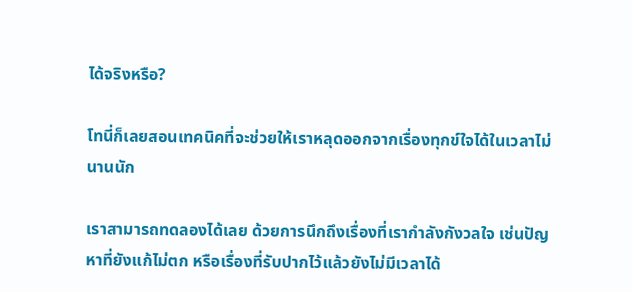ได้จริงหรือ?

โทนี่ก็เลยสอนเทคนิคที่จะช่วยให้เราหลุดออกจากเรื่องทุกข์ใจได้ในเวลาไม่นานนัก

เราสามารถทดลองได้เลย ด้วยการนึกถึงเรื่องที่เรากำลังกังวลใจ เช่นปัญหาที่ยังแก้ไม่ตก หรือเรื่องที่รับปากไว้แล้วยังไม่มีเวลาได้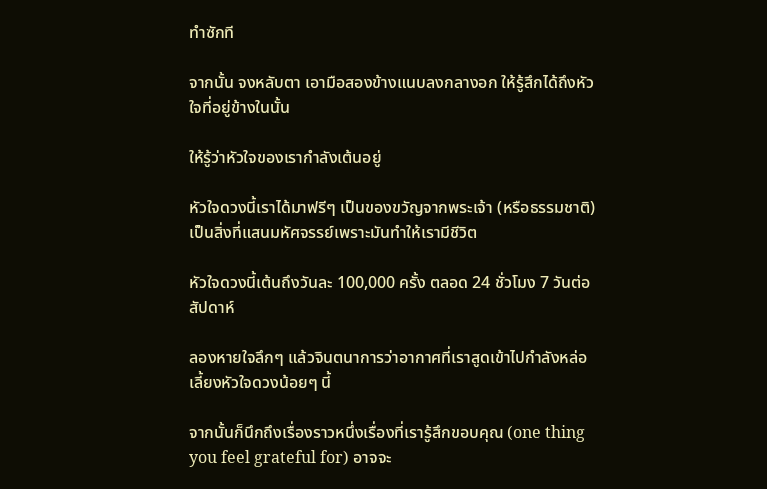ทำซักที

จากนั้น จงหลับตา เอามือสองข้างแนบลงกลางอก ให้รู้สึกได้ถึงหัวใจที่อยู่ข้างในนั้น

ให้รู้ว่าหัวใจของเรากำลังเต้นอยู่

หัวใจดวงนี้เราได้มาฟรีๆ เป็นของขวัญจากพระเจ้า (หรือธรรมชาติ) เป็นสิ่งที่แสนมหัศจรรย์เพราะมันทำให้เรามีชีวิต

หัวใจดวงนี้เต้นถึงวันละ 100,000 ครั้ง ตลอด 24 ชั่วโมง 7 วันต่อสัปดาห์

ลองหายใจลึกๆ แล้วจินตนาการว่าอากาศที่เราสูดเข้าไปกำลังหล่อเลี้ยงหัวใจดวงน้อยๆ นี้

จากนั้นก็นึกถึงเรื่องราวหนึ่งเรื่องที่เรารู้สึกขอบคุณ (one thing you feel grateful for) อาจจะ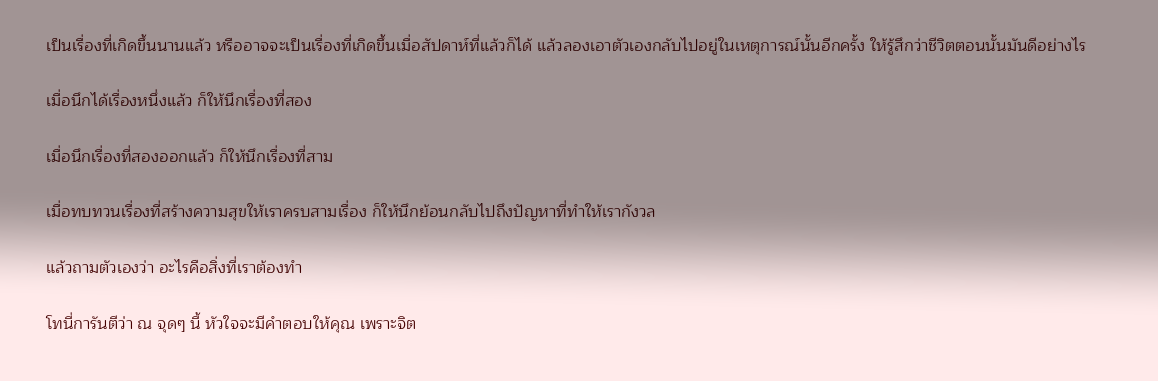เป็นเรื่องที่เกิดขึ้นนานแล้ว หรืออาจจะเป็นเรื่องที่เกิดขึ้นเมื่อสัปดาห์ที่แล้วก็ได้ แล้วลองเอาตัวเองกลับไปอยู่ในเหตุการณ์นั้นอีกครั้ง ให้รู้สึกว่าชีวิตตอนนั้นมันดีอย่างไร

เมื่อนึกได้เรื่องหนึ่งแล้ว ก็ให้นึกเรื่องที่สอง

เมื่อนึกเรื่องที่สองออกแล้ว ก็ให้นึกเรื่องที่สาม

เมื่อทบทวนเรื่องที่สร้างความสุขให้เราครบสามเรื่อง ก็ให้นึกย้อนกลับไปถึงปัญหาที่ทำให้เรากังวล

แล้วถามตัวเองว่า อะไรคือสิ่งที่เราต้องทำ

โทนี่การันตีว่า ณ จุดๆ นี้ หัวใจจะมีคำตอบให้คุณ เพราะจิต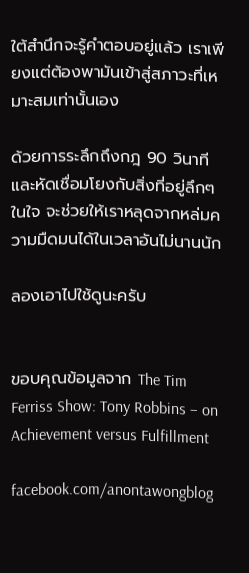ใต้สำนึกจะรู้คำตอบอยู่แล้ว เราเพียงแต่ต้องพามันเข้าสู่สภาวะที่เหมาะสมเท่านั้นเอง

ด้วยการระลึกถึงกฎ 90 วินาที และหัดเชื่อมโยงกับสิ่งที่อยู่ลึกๆ ในใจ จะช่วยให้เราหลุดจากหล่มความมืดมนได้ในเวลาอันไม่นานนัก

ลองเอาไปใช้ดูนะครับ


ขอบคุณข้อมูลจาก The Tim Ferriss Show: Tony Robbins – on Achievement versus Fulfillment

facebook.com/anontawongblog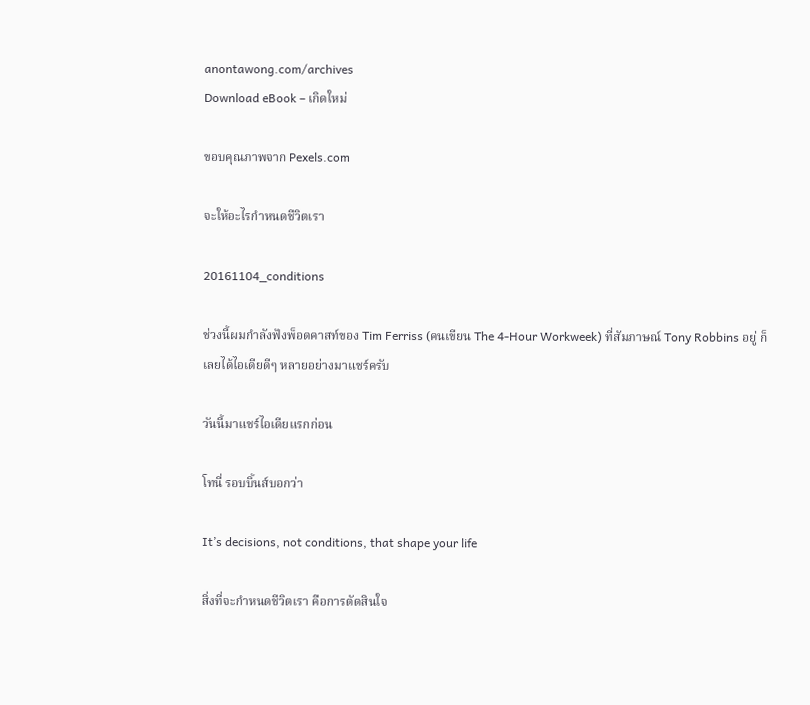anontawong.com/archives
Download eBook – เกิดใหม่

ขอบคุณภาพจาก Pexels.com

จะให้อะไรกำหนดชีวิตเรา

20161104_conditions

ช่วงนี้ผมกำลังฟังพ็อดคาสท์ของ Tim Ferriss (คนเขียน The 4-Hour Workweek) ที่สัมภาษณ์ Tony Robbins อยู่ ก็เลยได้ไอเดียดีๆ หลายอย่างมาแชร์ครับ

วันนี้มาแชร์ไอเดียแรกก่อน

โทนี่ รอบบิ้นส์บอกว่า

It’s decisions, not conditions, that shape your life

สิ่งที่จะกำหนดชีวิตเรา คือการตัดสินใจ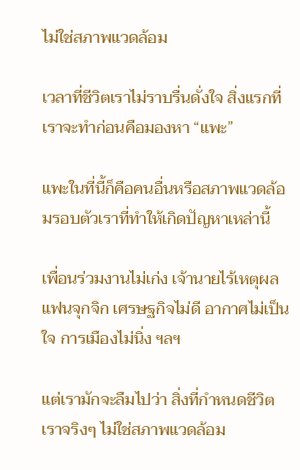ไม่ใช่สภาพแวดล้อม

เวลาที่ชีวิตเราไม่ราบรื่นดั่งใจ สิ่งแรกที่เราจะทำก่อนคือมองหา “แพะ”

แพะในที่นี้ก็คือคนอื่นหรือสภาพแวดล้อมรอบตัวเราที่ทำให้เกิดปัญหาเหล่านี้

เพื่อนร่วมงานไม่เก่ง เจ้านายไร้เหตุผล แฟนจุกจิก เศรษฐกิจไม่ดี อากาศไม่เป็นใจ การเมืองไม่นิ่ง ฯลฯ

แต่เรามักจะลืมไปว่า สิ่งที่กำหนดชีวิตเราจริงๆ ไม่ใช่สภาพแวดล้อม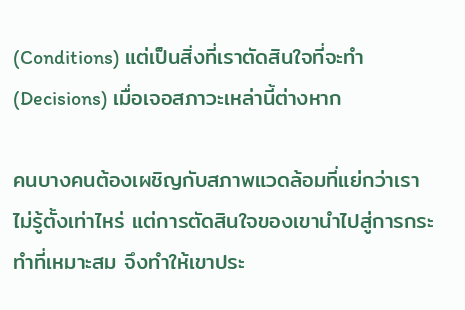(Conditions) แต่เป็นสิ่งที่เราตัดสินใจที่จะทำ (Decisions) เมื่อเจอสภาวะเหล่านี้ต่างหาก

คนบางคนต้องเผชิญกับสภาพแวดล้อมที่แย่กว่าเราไม่รู้ตั้งเท่าไหร่ แต่การตัดสินใจของเขานำไปสู่การกระทำที่เหมาะสม จึงทำให้เขาประ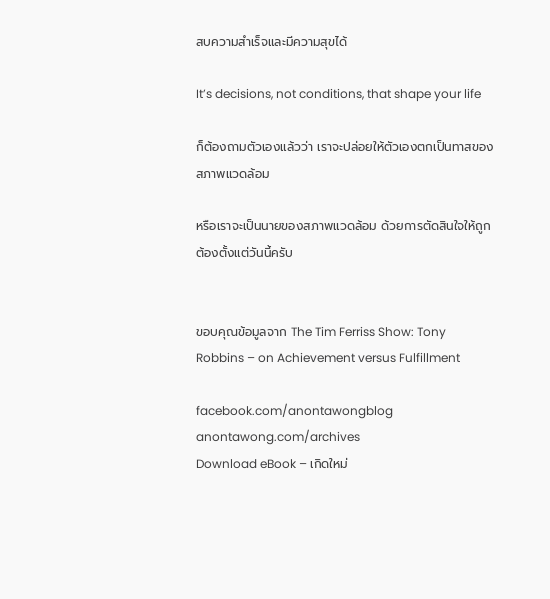สบความสำเร็จและมีความสุขได้

It’s decisions, not conditions, that shape your life

ก็ต้องถามตัวเองแล้วว่า เราจะปล่อยให้ตัวเองตกเป็นทาสของสภาพแวดล้อม

หรือเราจะเป็นนายของสภาพแวดล้อม ด้วยการตัดสินใจให้ถูกต้องตั้งแต่วันนี้ครับ


ขอบคุณข้อมูลจาก The Tim Ferriss Show: Tony Robbins – on Achievement versus Fulfillment

facebook.com/anontawongblog
anontawong.com/archives
Download eBook – เกิดใหม่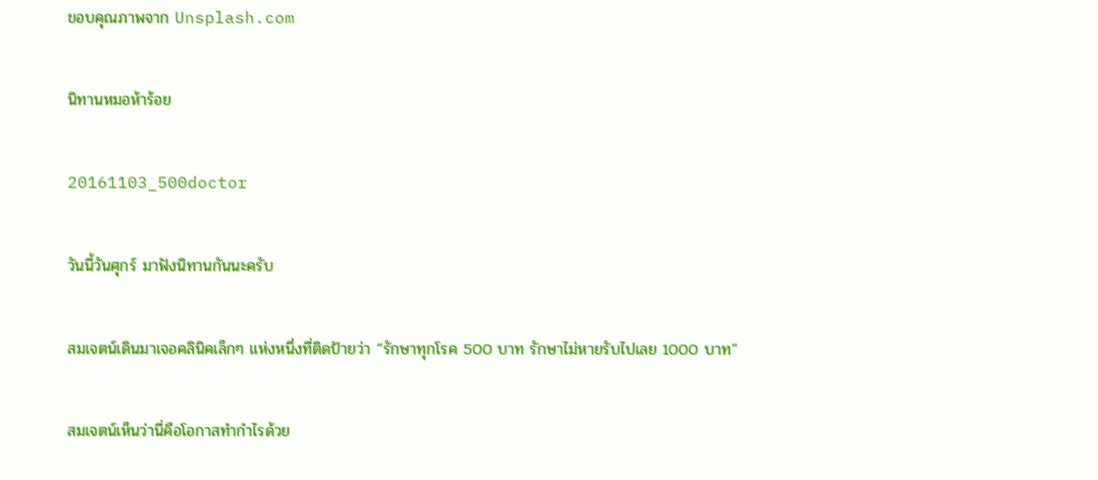ขอบคุณภาพจาก Unsplash.com

นิทานหมอห้าร้อย

20161103_500doctor

วันนี้วันศุกร์ มาฟังนิทานกันนะครับ

สมเจตน์เดินมาเจอคลินิคเล็กๆ แห่งหนึ่งที่ติดป้ายว่า “รักษาทุกโรค 500 บาท รักษาไม่หายรับไปเลย 1000 บาท”

สมเจตน์เห็นว่านี่คือโอกาสทำกำไรด้วย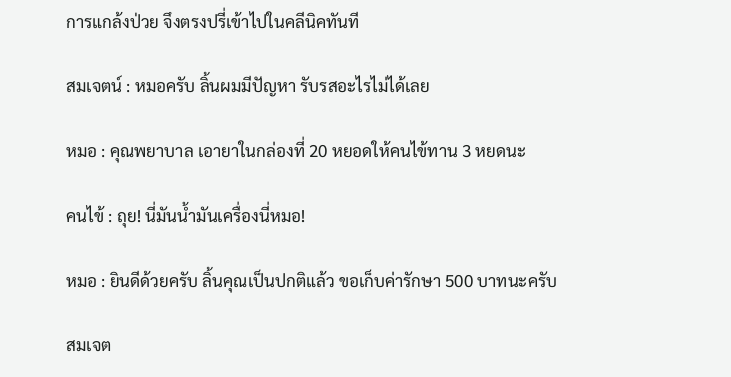การแกล้งป่วย จึงตรงปรี่เข้าไปในคลีนิคทันที

สมเจตน์ : หมอครับ ลิ้นผมมีปัญหา รับรสอะไรไม่ได้เลย

หมอ : คุณพยาบาล เอายาในกล่องที่ 20 หยอดให้คนไข้ทาน 3 หยดนะ

คนไข้ : ถุย! นี่มันน้ำมันเครื่องนี่หมอ!

หมอ : ยินดีด้วยครับ ลิ้นคุณเป็นปกติแล้ว ขอเก็บค่ารักษา 500 บาทนะครับ

สมเจต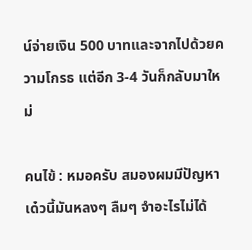น์จ่ายเงิน 500 บาทและจากไปด้วยความโกรธ แต่อีก 3-4 วันก็กลับมาใหม่

คนไข้ : หมอครับ สมองผมมีปัญหา เด๋วนี้มันหลงๆ ลืมๆ จำอะไรไม่ได้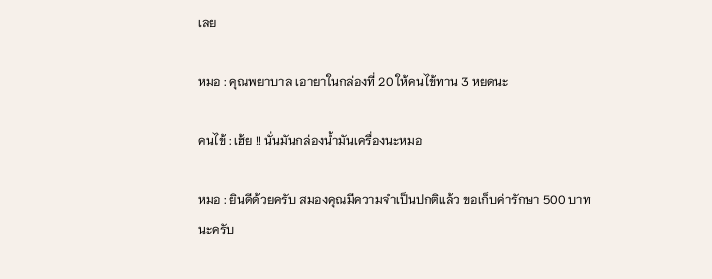เลย

หมอ : คุณพยาบาล เอายาในกล่องที่ 20 ให้คนไข้ทาน 3 หยดนะ

คนไข้ : เฮ้ย !! นั่นมันกล่องน้ำมันเครื่องนะหมอ

หมอ : ยินดีด้วยครับ สมองคุณมีความจำเป็นปกติแล้ว ขอเก็บค่ารักษา 500 บาทนะครับ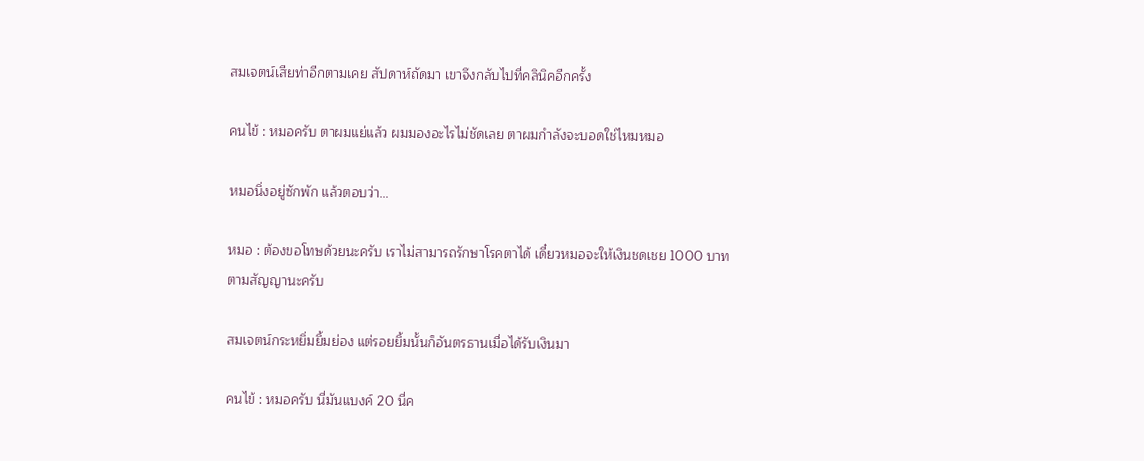สมเจตน์เสียท่าอีกตามเคย สัปดาห์ถัดมา เขาจึงกลับไปที่คลินิคอีกครั้ง

คนไข้ : หมอครับ ตาผมแย่แล้ว ผมมองอะไรไม่ชัดเลย ตาผมกำลังจะบอดใช่ไหมหมอ

หมอนิ่งอยู่ซักพัก แล้วตอบว่า…

หมอ : ต้องขอโทษด้วยนะครับ เราไม่สามารถรักษาโรคตาได้ เดี๋ยวหมอจะให้เงินชดเชย 1000 บาท ตามสัญญานะครับ

สมเจตน์กระหยิ่มยิ้มย่อง แต่รอยยิ้มนั้นก็อันตรธานเมื่อได้รับเงินมา

คนไข้ : หมอครับ นี่มันแบงค์ 20 นี่ค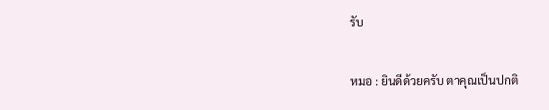รับ

หมอ : ยินดีด้วยครับ ตาคุณเป็นปกติ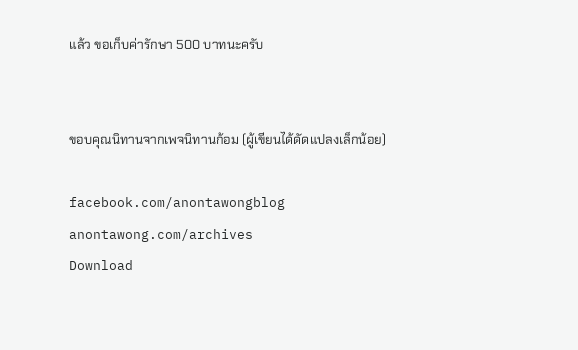แล้ว ขอเก็บค่ารักษา 500 บาทนะครับ


ขอบคุณนิทานจากเพจนิทานก้อม (ผู้เขียนได้ดัดแปลงเล็กน้อย)

facebook.com/anontawongblog
anontawong.com/archives
Download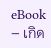eBook – เกิด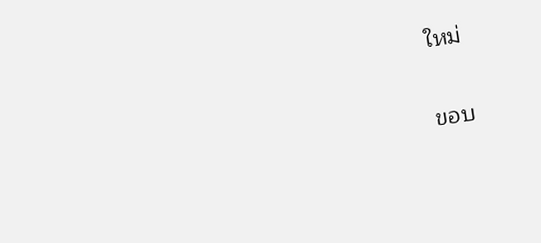ใหม่

ขอบ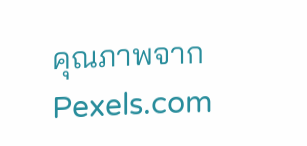คุณภาพจาก Pexels.com